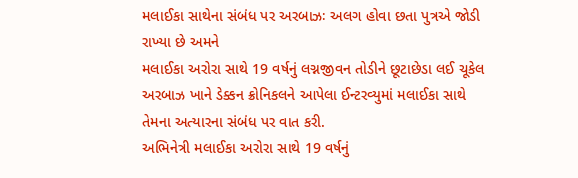મલાઈકા સાથેના સંબંધ પર અરબાઝઃ અલગ હોવા છતા પુત્રએ જોડી રાખ્યા છે અમને
મલાઈકા અરોરા સાથે 19 વર્ષનું લગ્નજીવન તોડીને છૂટાછેડા લઈ ચૂકેલ અરબાઝ ખાને ડેક્કન ક્રોનિકલને આપેલા ઈન્ટરવ્યુમાં મલાઈકા સાથે તેમના અત્યારના સંબંધ પર વાત કરી.
અભિનેત્રી મલાઈકા અરોરા સાથે 19 વર્ષનું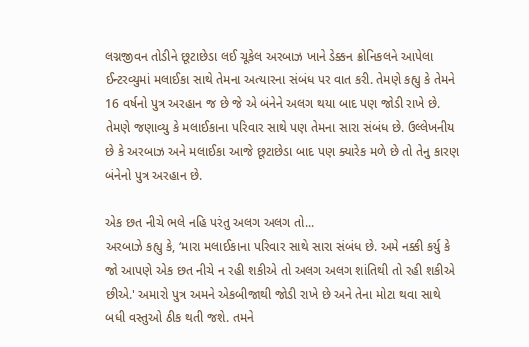લગ્નજીવન તોડીને છૂટાછેડા લઈ ચૂકેલ અરબાઝ ખાને ડેક્કન ક્રોનિકલને આપેલા ઈન્ટરવ્યુમાં મલાઈકા સાથે તેમના અત્યારના સંબંધ પર વાત કરી. તેમણે કહ્યુ કે તેમને 16 વર્ષનો પુત્ર અરહાન જ છે જે એ બંનેને અલગ થયા બાદ પણ જોડી રાખે છે. તેમણે જણાવ્યુ કે મલાઈકાના પરિવાર સાથે પણ તેમના સારા સંબંધ છે. ઉલ્લેખનીય છે કે અરબાઝ અને મલાઈકા આજે છૂટાછેડા બાદ પણ ક્યારેક મળે છે તો તેનુ કારણ બંનેનો પુત્ર અરહાન છે.

એક છત નીચે ભલે નહિ પરંતુ અલગ અલગ તો...
અરબાઝે કહ્યુ કે, ‘મારા મલાઈકાના પરિવાર સાથે સારા સંબંધ છે. અમે નક્કી કર્યુ કે જો આપણે એક છત નીચે ન રહી શકીએ તો અલગ અલગ શાંતિથી તો રહી શકીએ છીએ.' અમારો પુત્ર અમને એકબીજાથી જોડી રાખે છે અને તેના મોટા થવા સાથે બધી વસ્તુઓ ઠીક થતી જશે. તમને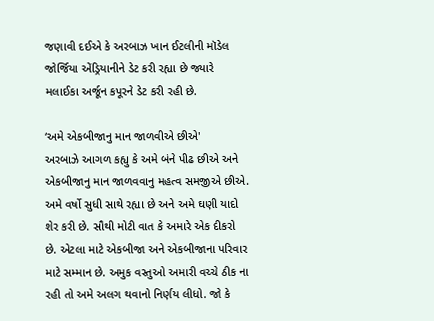જણાવી દઈએ કે અરબાઝ ખાન ઈટલીની મૉડેલ જોર્જિયા એંડ્રિયાનીને ડેટ કરી રહ્યા છે જ્યારે મલાઈકા અર્જૂન કપૂરને ડેટ કરી રહી છે.

‘અમે એકબીજાનુ માન જાળવીએ છીએ'
અરબાઝે આગળ કહ્યુ કે અમે બંને પીઢ છીએ અને એકબીજાનુ માન જાળવવાનુ મહત્વ સમજીએ છીએ. અમે વર્ષો સુધી સાથે રહ્યા છે અને અમે ઘણી યાદો શેર કરી છે. સૌથી મોટી વાત કે અમારે એક દીકરો છે. એટલા માટે એકબીજા અને એકબીજાના પરિવાર માટે સમ્માન છે. અમુક વસ્તુઓ અમારી વચ્ચે ઠીક ના રહી તો અમે અલગ થવાનો નિર્ણય લીધો. જો કે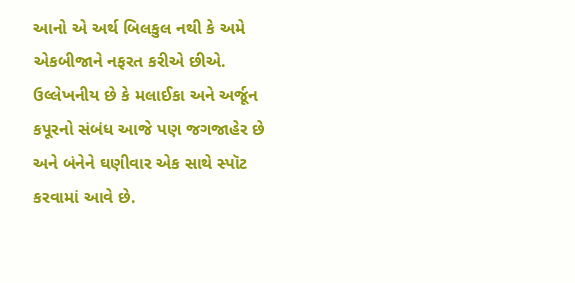આનો એ અર્થ બિલકુલ નથી કે અમે એકબીજાને નફરત કરીએ છીએ. ઉલ્લેખનીય છે કે મલાઈકા અને અર્જૂન કપૂરનો સંબંધ આજે પણ જગજાહેર છે અને બંનેને ઘણીવાર એક સાથે સ્પૉટ કરવામાં આવે છે.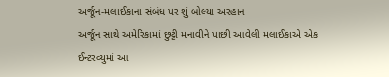અર્જૂન-મલાઈકાના સંબંધ પર શું બોલ્યા અરહાન
અર્જૂન સાથે અમેરિકામાં છુટ્ટી મનાવીને પાછી આવેલી મલાઈકાએ એક ઈન્ટરવ્યુમાં આ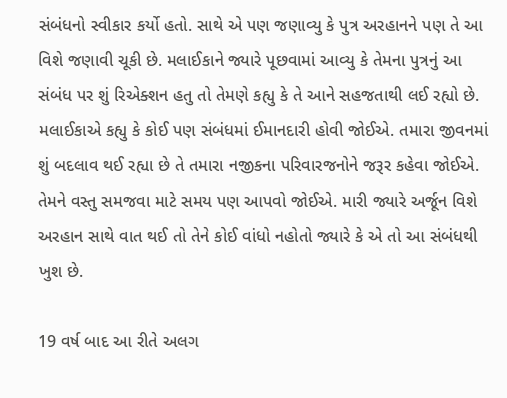સંબંધનો સ્વીકાર કર્યો હતો. સાથે એ પણ જણાવ્યુ કે પુત્ર અરહાનને પણ તે આ વિશે જણાવી ચૂકી છે. મલાઈકાને જ્યારે પૂછવામાં આવ્યુ કે તેમના પુત્રનું આ સંબંધ પર શું રિએક્શન હતુ તો તેમણે કહ્યુ કે તે આને સહજતાથી લઈ રહ્યો છે. મલાઈકાએ કહ્યુ કે કોઈ પણ સંબંધમાં ઈમાનદારી હોવી જોઈએ. તમારા જીવનમાં શું બદલાવ થઈ રહ્યા છે તે તમારા નજીકના પરિવારજનોને જરૂર કહેવા જોઈએ. તેમને વસ્તુ સમજવા માટે સમય પણ આપવો જોઈએ. મારી જ્યારે અર્જૂન વિશે અરહાન સાથે વાત થઈ તો તેને કોઈ વાંધો નહોતો જ્યારે કે એ તો આ સંબંધથી ખુશ છે.

19 વર્ષ બાદ આ રીતે અલગ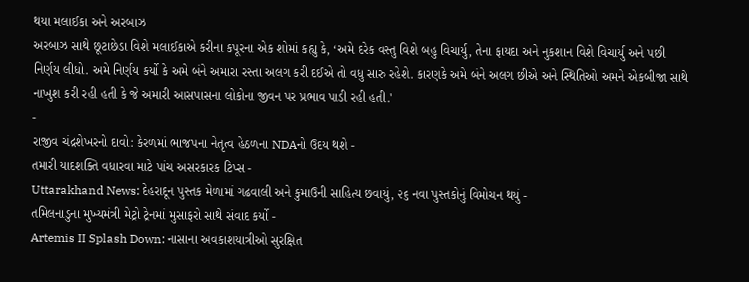થયા મલાઈકા અને અરબાઝ
અરબાઝ સાથે છૂટાછેડા વિશે મલાઈકાએ કરીના કપૂરના એક શોમાં કહ્યુ કે, ‘અમે દરેક વસ્તુ વિશે બહુ વિચાર્યુ, તેના ફાયદા અને નુકશાન વિશે વિચાર્યુ અને પછી નિર્ણય લીધો. અમે નિર્ણય કર્યો કે અમે બંને અમારા રસ્તા અલગ કરી દઈએ તો વધુ સારુ રહેશે. કારણકે અમે બંને અલગ છીએ અને સ્થિતિઓ અમને એકબીજા સાથે નાખુશ કરી રહી હતી કે જે અમારી આસપાસના લોકોના જીવન પર પ્રભાવ પાડી રહી હતી.'
-
રાજીવ ચંદ્રશેખરનો દાવો: કેરળમાં ભાજપના નેતૃત્વ હેઠળના NDAનો ઉદય થશે -
તમારી યાદશક્તિ વધારવા માટે પાંચ અસરકારક ટિપ્સ -
Uttarakhand News: દેહરાદૂન પુસ્તક મેળામાં ગઢવાલી અને કુમાઉની સાહિત્ય છવાયું, ૨૬ નવા પુસ્તકોનું વિમોચન થયું -
તમિલનાડુના મુખ્યમંત્રી મેટ્રો ટ્રેનમાં મુસાફરો સાથે સંવાદ કર્યો -
Artemis II Splash Down: નાસાના અવકાશયાત્રીઓ સુરક્ષિત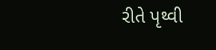રીતે પૃથ્વી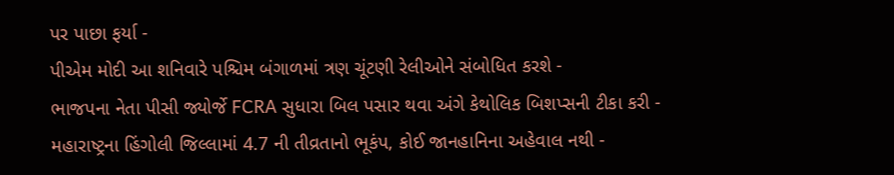પર પાછા ફર્યા -
પીએમ મોદી આ શનિવારે પશ્ચિમ બંગાળમાં ત્રણ ચૂંટણી રેલીઓને સંબોધિત કરશે -
ભાજપના નેતા પીસી જ્યોર્જે FCRA સુધારા બિલ પસાર થવા અંગે કેથોલિક બિશપ્સની ટીકા કરી -
મહારાષ્ટ્રના હિંગોલી જિલ્લામાં 4.7 ની તીવ્રતાનો ભૂકંપ, કોઈ જાનહાનિના અહેવાલ નથી -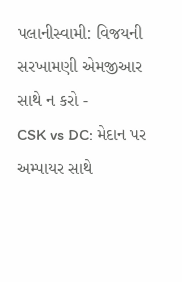પલાનીસ્વામી: વિજયની સરખામણી એમજીઆર સાથે ન કરો -
CSK vs DC: મેદાન પર અમ્પાયર સાથે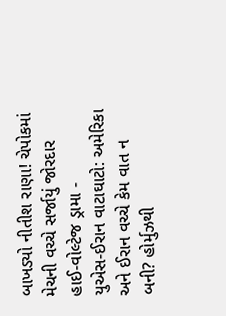બાખડ્યો નીતીશ રાણા! ચેપોકમાં મેચની વચ્ચે સર્જાયું જોરદાર હાઈ-વોલ્ટેજ ડ્રામા -
યુએસ-ઈરાન વાટાઘાટો: અમેરિકા અને ઈરાન વચ્ચે કેમ વાત ન બની? હોર્મુઝથી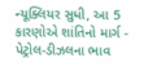ન્યૂક્લિયર સુધી, આ 5 કારણોએ શાંતિનો માર્ગ -
પેટ્રોલ-ડીઝલના ભાવ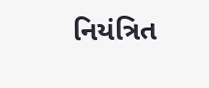નિયંત્રિત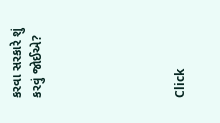કરવા સરકારે શું કરવું જોઈએ?






Click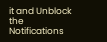it and Unblock the Notifications